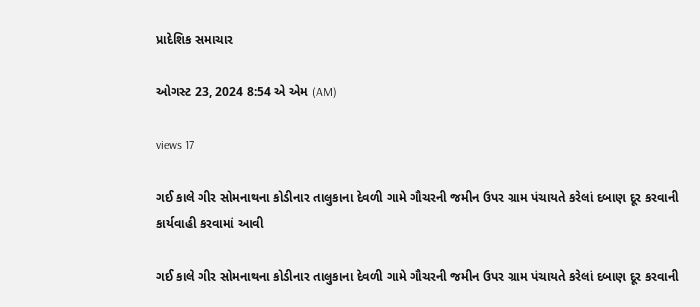પ્રાદેશિક સમાચાર

ઓગસ્ટ 23, 2024 8:54 એ એમ (AM)

views 17

ગઈ કાલે ગીર સોમનાથના કોડીનાર તાલુકાના દેવળી ગામે ગૌચરની જમીન ઉપર ગ્રામ પંચાયતે કરેલાં દબાણ દૂર કરવાની કાર્યવાહી કરવામાં આવી

ગઈ કાલે ગીર સોમનાથના કોડીનાર તાલુકાના દેવળી ગામે ગૌચરની જમીન ઉપર ગ્રામ પંચાયતે કરેલાં દબાણ દૂર કરવાની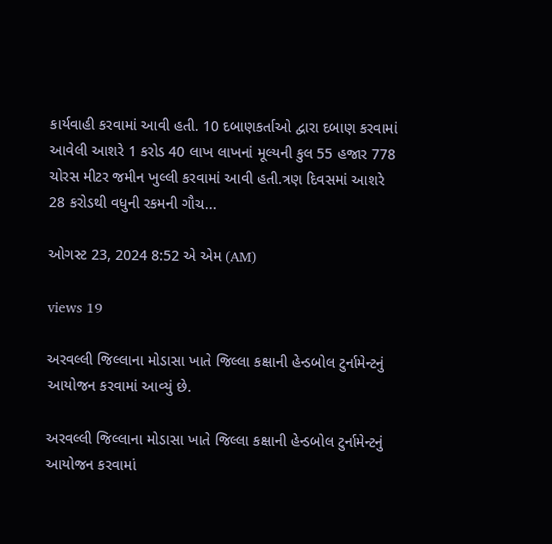કાર્યવાહી કરવામાં આવી હતી. 10 દબાણકર્તાઓ દ્વારા દબાણ કરવામાં આવેલી આશરે 1 કરોડ 40 લાખ લાખનાં મૂલ્યની કુલ 55 હજાર 778 ચોરસ મીટર જમીન ખુલ્લી કરવામાં આવી હતી.ત્રણ દિવસમાં આશરે 28 કરોડથી વધુની રકમની ગૌચ...

ઓગસ્ટ 23, 2024 8:52 એ એમ (AM)

views 19

અરવલ્લી જિલ્લાના મોડાસા ખાતે જિલ્લા કક્ષાની હેન્ડબોલ ટુર્નામેન્ટનું આયોજન કરવામાં આવ્યું છે.

અરવલ્લી જિલ્લાના મોડાસા ખાતે જિલ્લા કક્ષાની હેન્ડબોલ ટુર્નામેન્ટનું આયોજન કરવામાં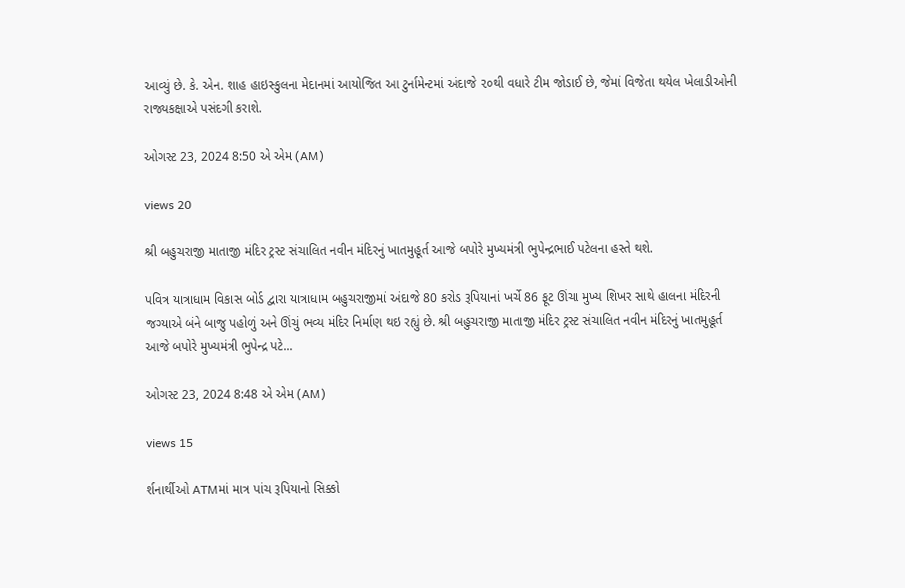આવ્યું છે. કે. એન. શાહ હાઇસ્કુલના મેદાનમાં આયોજિત આ ટુર્નામેન્ટમાં અંદાજે ૨૦થી વધારે ટીમ જોડાઈ છે, જેમાં વિજેતા થયેલ ખેલાડીઓની રાજ્યકક્ષાએ પસંદગી કરાશે.

ઓગસ્ટ 23, 2024 8:50 એ એમ (AM)

views 20

શ્રી બહુચરાજી માતાજી મંદિર ટ્રસ્ટ સંચાલિત નવીન મંદિરનું ખાતમુહૂર્ત આજે બપોરે મુખ્યમંત્રી ભુપેન્દ્રભાઈ પટેલના હસ્તે થશે.

પવિત્ર યાત્રાધામ વિકાસ બોર્ડ દ્વારા યાત્રાધામ બહુચરાજીમાં અંદાજે 80 કરોડ રૂપિયાનાં ખર્ચે 86 ફૂટ ઊંચા મુખ્ય શિખર સાથે હાલના મંદિરની જગ્યાએ બંને બાજુ પહોળું અને ઊંચું ભવ્ય મંદિર નિર્માણ થઇ રહ્યું છે. શ્રી બહુચરાજી માતાજી મંદિર ટ્રસ્ટ સંચાલિત નવીન મંદિરનું ખાતમુહૂર્ત આજે બપોરે મુખ્યમંત્રી ભુપેન્દ્ર પટે...

ઓગસ્ટ 23, 2024 8:48 એ એમ (AM)

views 15

ર્શનાર્થીઓ ATMમાં માત્ર પાંચ રૂપિયાનો સિક્કો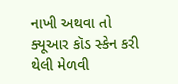નાખી અથવા તો ક્યૂઆર કૉડ સ્કેન કરી થેલી મેળવી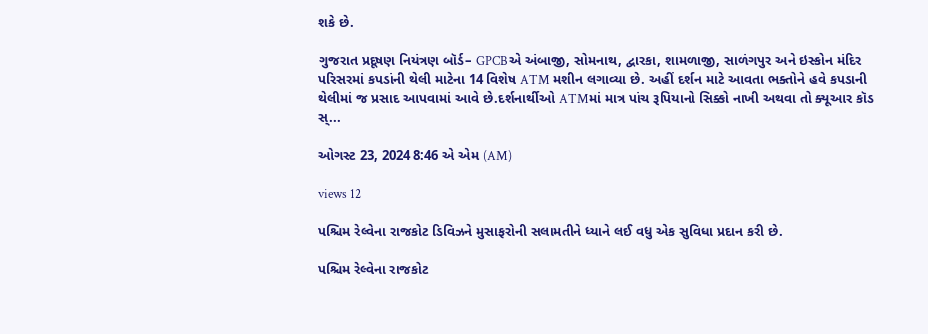શકે છે.

ગુજરાત પ્રદૂષણ નિયંત્રણ બૉર્ડ– GPCBએ અંબાજી, સોમનાથ, દ્વારકા, શામળાજી, સાળંગપુર અને ઇસ્કોન મંદિર પરિસરમાં કપડાંની થેલી માટેના 14 વિશેષ ATM મશીન લગાવ્યા છે. અહીં દર્શન માટે આવતા ભક્તોને હવે કપડાની થેલીમાં જ પ્રસાદ આપવામાં આવે છે.દર્શનાર્થીઓ ATMમાં માત્ર પાંચ રૂપિયાનો સિક્કો નાખી અથવા તો ક્યૂઆર કૉડ સ્...

ઓગસ્ટ 23, 2024 8:46 એ એમ (AM)

views 12

પશ્ચિમ રેલ્વેના રાજકોટ ડિવિઝને મુસાફરોની સલામતીને ધ્યાને લઈ વધુ એક સુવિધા પ્રદાન કરી છે.

પશ્ચિમ રેલ્વેના રાજકોટ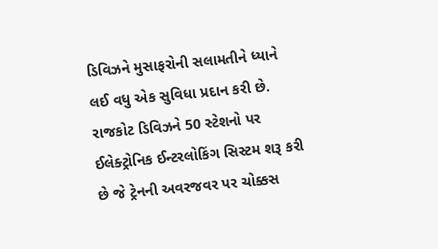ડિવિઝને મુસાફરોની સલામતીને ધ્યાને લઈ વધુ એક સુવિધા પ્રદાન કરી છે. રાજકોટ ડિવિઝને 50 સ્ટેશનો પર ઈલેક્ટ્રોનિક ઈન્ટરલોકિંગ સિસ્ટમ શરૂ કરી છે જે ટ્રેનની અવરજવર પર ચોક્કસ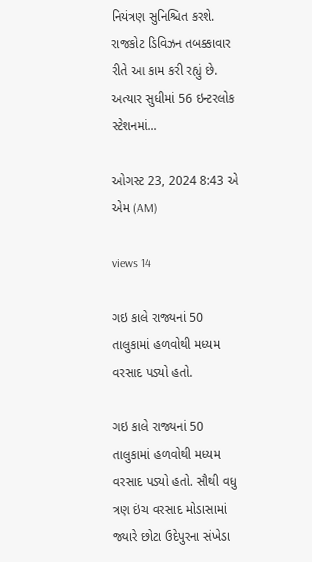નિયંત્રણ સુનિશ્ચિત કરશે. રાજકોટ ડિવિઝન તબક્કાવાર રીતે આ કામ કરી રહ્યું છે. અત્યાર સુધીમાં 56 ઇન્ટરલોક સ્ટેશનમાં...

ઓગસ્ટ 23, 2024 8:43 એ એમ (AM)

views 14

ગઇ કાલે રાજ્યનાં 50 તાલુકામાં હળવોથી મધ્યમ વરસાદ પડ્યો હતો.

ગઇ કાલે રાજ્યનાં 50 તાલુકામાં હળવોથી મધ્યમ વરસાદ પડ્યો હતો. સૌથી વધુ ત્રણ ઇંચ વરસાદ મોડાસામાં જ્યારે છોટા ઉદેપુરના સંખેડા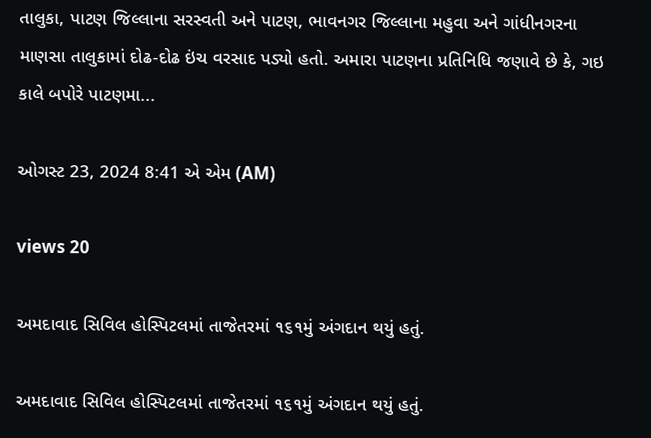તાલુકા, પાટણ જિલ્લાના સરસ્વતી અને પાટણ, ભાવનગર જિલ્લાના મહુવા અને ગાંધીનગરના માણસા તાલુકામાં દોઢ-દોઢ ઇંચ વરસાદ પડ્યો હતો. અમારા પાટણના પ્રતિનિધિ જણાવે છે કે, ગઇ કાલે બપોરે પાટણમા...

ઓગસ્ટ 23, 2024 8:41 એ એમ (AM)

views 20

અમદાવાદ સિવિલ હોસ્પિટલમાં તાજેતરમાં ૧૬૧મું અંગદાન થયું હતું.

અમદાવાદ સિવિલ હોસ્પિટલમાં તાજેતરમાં ૧૬૧મું અંગદાન થયું હતું.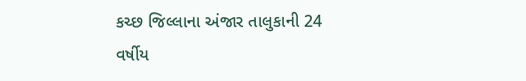કચ્છ જિલ્લાના અંજાર તાલુકાની 24 વર્ષીય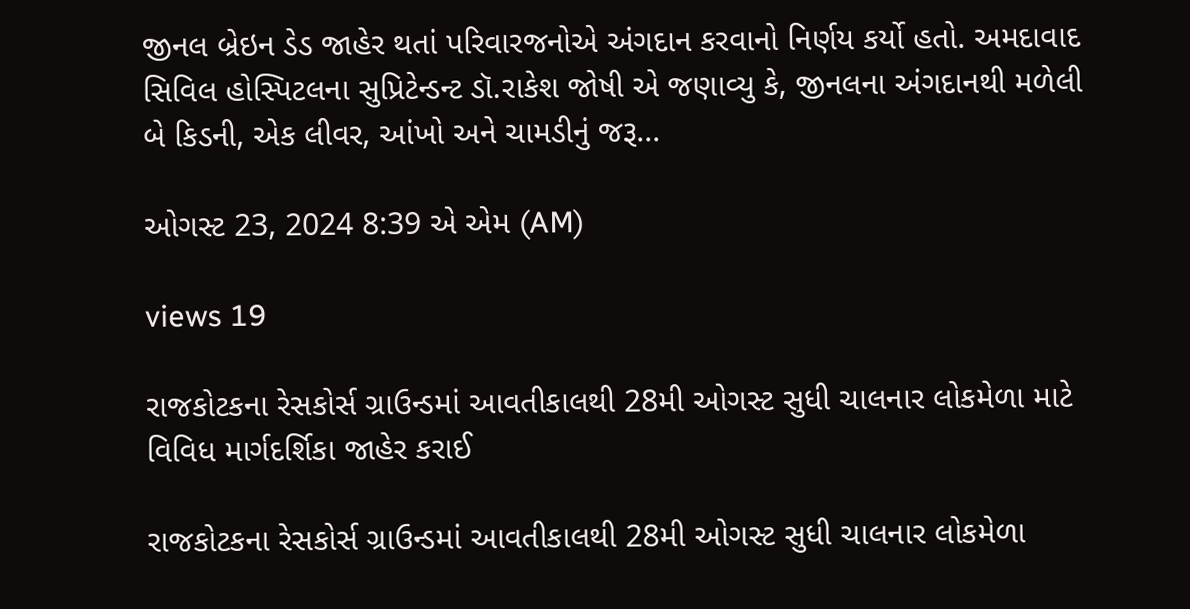જીનલ બ્રેઇન ડેડ જાહેર થતાં પરિવારજનોએ અંગદાન કરવાનો નિર્ણય કર્યો હતો. અમદાવાદ સિવિલ હોસ્પિટલના સુપ્રિટેન્ડન્ટ ડૉ.રાકેશ જોષી એ જણાવ્યુ કે, જીનલના અંગદાનથી મળેલી બે કિડની, એક લીવર, આંખો અને ચામડીનું જરૂ...

ઓગસ્ટ 23, 2024 8:39 એ એમ (AM)

views 19

રાજકોટકના રેસકોર્સ ગ્રાઉન્ડમાં આવતીકાલથી 28મી ઓગસ્ટ સુધી ચાલનાર લોકમેળા માટે વિવિધ માર્ગદર્શિકા જાહેર કરાઈ

રાજકોટકના રેસકોર્સ ગ્રાઉન્ડમાં આવતીકાલથી 28મી ઓગસ્ટ સુધી ચાલનાર લોકમેળા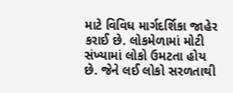માટે વિવિધ માર્ગદર્શિકા જાહેર કરાઈ છે. લોકમેળામાં મોટી સંખ્યામાં લોકો ઉમટતા હોય છે. જેને લઈ લોકો સરળતાથી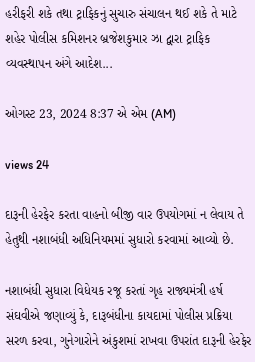હરીફરી શકે તથા ટ્રાફિકનું સુચારુ સંચાલન થઈ શકે તે માટે શહેર પોલીસ કમિશનર બ્રજેશકુમાર ઝા દ્વારા ટ્રાફિક વ્યવસ્થાપન અંગે આદેશ...

ઓગસ્ટ 23, 2024 8:37 એ એમ (AM)

views 24

દારૂની હેરફેર કરતા વાહનો બીજી વાર ઉપયોગમાં ન લેવાય તે હેતુથી નશાબંધી અધિનિયમમાં સુધારો કરવામાં આવ્યો છે.

નશાબંધી સુધારા વિધેયક રજૂ કરતાં ગૃહ રાજ્યમંત્રી હર્ષ સંઘવીએ જણાવ્યું કે, દારૂબંધીના કાયદામાં પોલીસ પ્રક્રિયા સરળ કરવા, ગુનેગારોને અંકુશમાં રાખવા ઉપરાંત દારૂની હેરફેર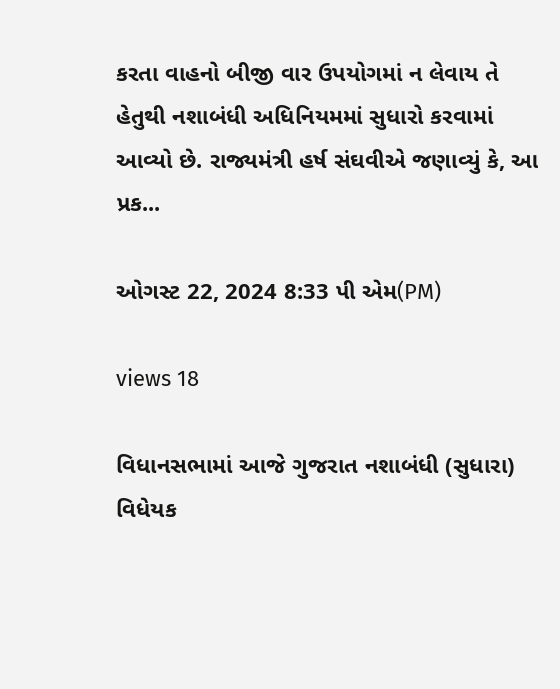કરતા વાહનો બીજી વાર ઉપયોગમાં ન લેવાય તે હેતુથી નશાબંધી અધિનિયમમાં સુધારો કરવામાં આવ્યો છે. રાજ્યમંત્રી હર્ષ સંઘવીએ જણાવ્યું કે, આ પ્રક...

ઓગસ્ટ 22, 2024 8:33 પી એમ(PM)

views 18

વિધાનસભામાં આજે ગુજરાત નશાબંધી (સુધારા) વિધેયક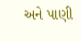અને પાણી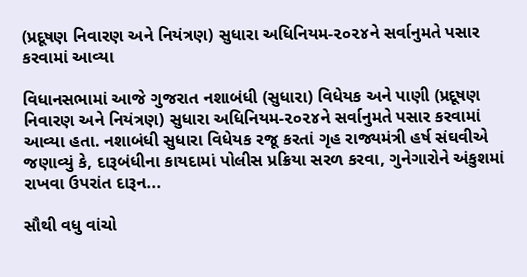(પ્રદૂષણ નિવારણ અને નિયંત્રણ) સુધારા અધિનિયમ-૨૦૨૪ને સર્વાનુમતે પસાર કરવામાં આવ્યા

વિધાનસભામાં આજે ગુજરાત નશાબંધી (સુધારા) વિધેયક અને પાણી (પ્રદૂષણ નિવારણ અને નિયંત્રણ) સુધારા અધિનિયમ-૨૦૨૪ને સર્વાનુમતે પસાર કરવામાં આવ્યા હતા. નશાબંધી સુધારા વિધેયક રજૂ કરતાં ગૃહ રાજ્યમંત્રી હર્ષ સંઘવીએ જણાવ્યું કે, દારૂબંધીના કાયદામાં પોલીસ પ્રક્રિયા સરળ કરવા, ગુનેગારોને અંકુશમાં રાખવા ઉપરાંત દારૂન...

સૌથી વધુ વાંચો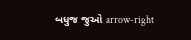બધુજ જુઓ arrow-right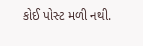કોઈ પોસ્ટ મળી નથી.